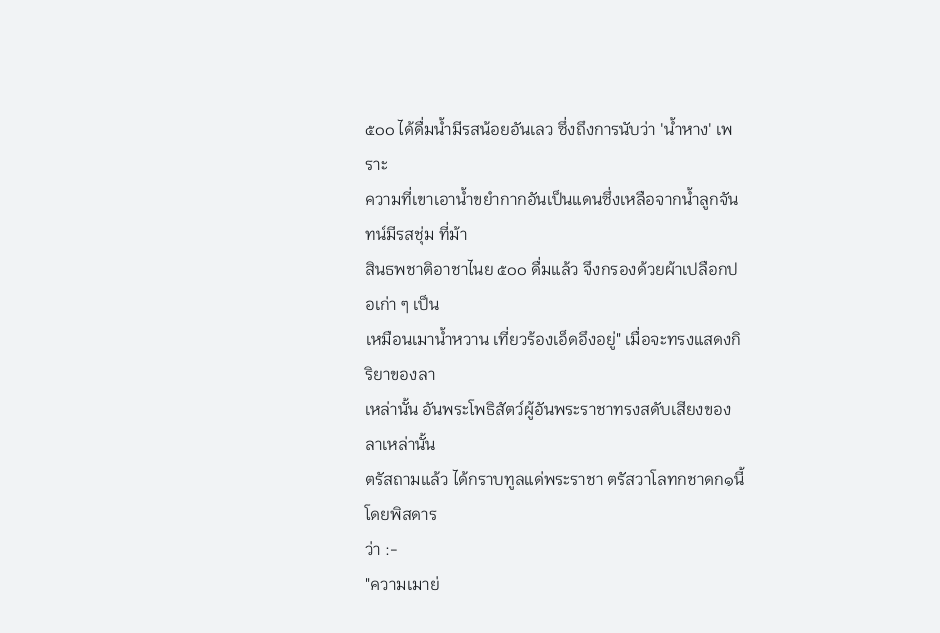๕๐๐ ได้ดื่มน้ำมีรสน้อยอันเลว ซึ่งถึงการนับว่า 'น้ำหาง' เพราะ
ความที่เขาเอาน้ำขยำกากอันเป็นแดนซึ่งเหลือจากน้ำลูกจันทน์มีรสชุ่ม ที่ม้า
สินธพชาติอาชาไนย ๕๐๐ ดื่มแล้ว จึงกรองด้วยผ้าเปลือกปอเก่า ๆ เป็น
เหมือนเมาน้ำหวาน เที่ยวร้องเอ็ดอึงอยู่" เมื่อจะทรงแสดงกิริยาของลา
เหล่านั้น อันพระโพธิสัตว์ผู้อันพระราชาทรงสดับเสียงของลาเหล่านั้น
ตรัสถามแล้ว ได้กราบทูลแด่พระราชา ตรัสวาโลทกชาดก๑นี้โดยพิสดาร
ว่า :-
"ความเมาย่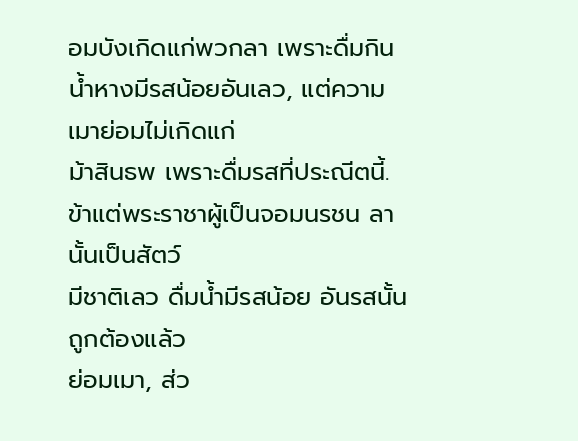อมบังเกิดแก่พวกลา เพราะดื่มกิน
น้ำหางมีรสน้อยอันเลว, แต่ความเมาย่อมไม่เกิดแก่
ม้าสินธพ เพราะดื่มรสที่ประณีตนี้.
ข้าแต่พระราชาผู้เป็นจอมนรชน ลานั้นเป็นสัตว์
มีชาติเลว ดื่มน้ำมีรสน้อย อันรสนั้นถูกต้องแล้ว
ย่อมเมา, ส่ว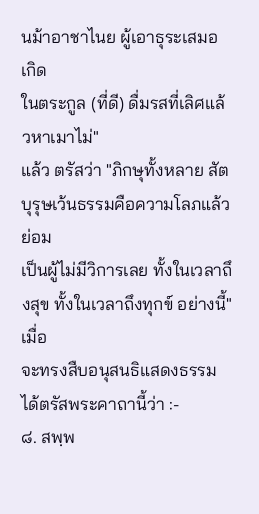นม้าอาชาไนย ผู้เอาธุระเสมอ เกิด
ในตระกูล (ที่ดี) ดื่มรสที่เลิศแล้วหาเมาไม่"
แล้ว ตรัสว่า "ภิกษุทั้งหลาย สัตบุรุษเว้นธรรมคือความโลภแล้ว ย่อม
เป็นผู้ไม่มีวิการเลย ทั้งในเวลาถึงสุข ทั้งในเวลาถึงทุกข์ อย่างนี้" เมื่อ
จะทรงสืบอนุสนธิแสดงธรรม ได้ตรัสพระคาถานี้ว่า :-
๘. สพฺพ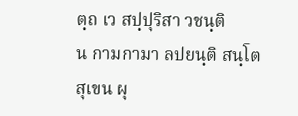ตฺถ เว สปฺปุริสา วชนฺติ
น กามกามา ลปยนฺติ สนฺโต
สุเขน ผุ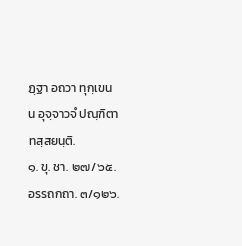ฏฺฐา อถวา ทุกฺเขน
น อุจฺจาวจํ ปณฺฑิตา ทสฺสยนฺติ.
๑. ขุ. ชา. ๒๗/๖๕. อรรถกถา. ๓/๑๒๖.